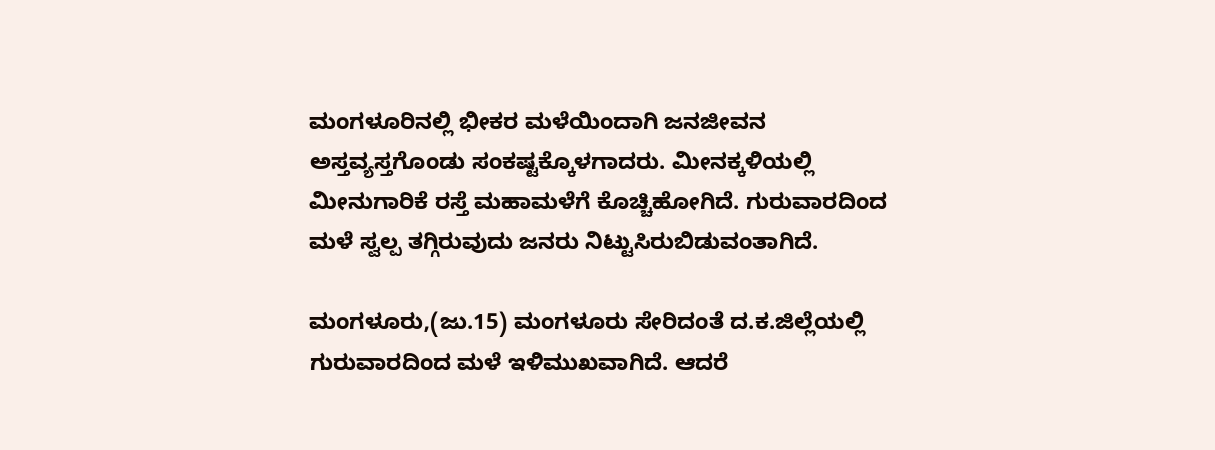ಮಂಗಳೂರಿನಲ್ಲಿ ಭೀಕರ ಮಳೆಯಿಂದಾಗಿ ಜನಜೀವನ ಅಸ್ತವ್ಯಸ್ತಗೊಂಡು ಸಂಕಷ್ಟಕ್ಕೊಳಗಾದರು. ಮೀನಕ್ಕಳಿಯಲ್ಲಿ ಮೀನುಗಾರಿಕೆ ರಸ್ತೆ ಮಹಾಮಳೆಗೆ ಕೊಚ್ಚಿಹೋಗಿದೆ. ಗುರುವಾರದಿಂದ ಮಳೆ ಸ್ವಲ್ಪ ತಗ್ಗಿರುವುದು ಜನರು ನಿಟ್ಟುಸಿರುಬಿಡುವಂತಾಗಿದೆ.

ಮಂಗಳೂರು,(ಜು.15) ಮಂಗಳೂರು ಸೇರಿದಂತೆ ದ.ಕ.ಜಿಲ್ಲೆಯಲ್ಲಿ ಗುರುವಾರದಿಂದ ಮಳೆ ಇಳಿಮುಖವಾಗಿದೆ. ಆದರೆ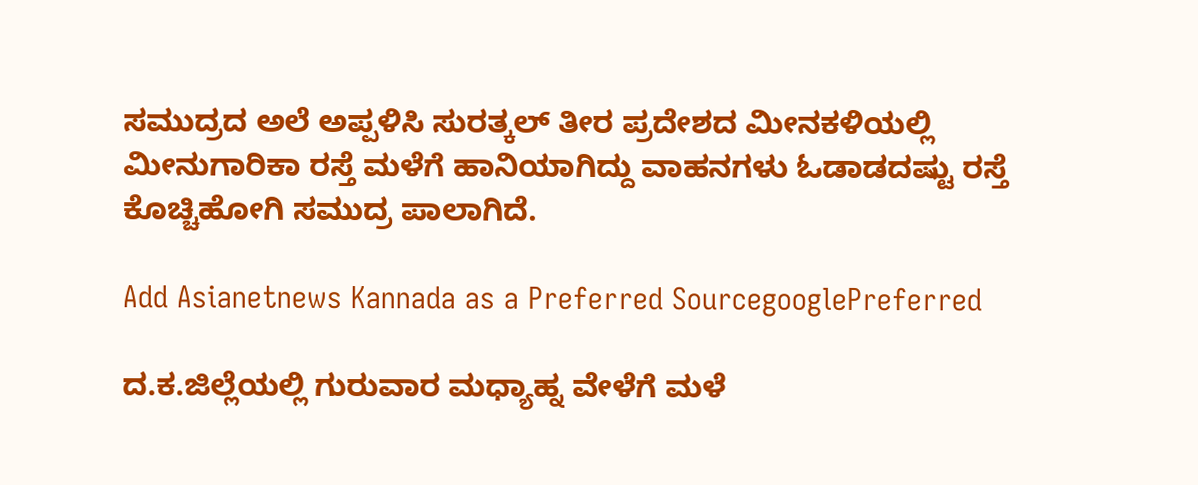ಸಮುದ್ರದ ಅಲೆ ಅಪ್ಪಳಿಸಿ ಸುರತ್ಕಲ್‌ ತೀರ ಪ್ರದೇಶದ ಮೀನಕಳಿಯಲ್ಲಿ ಮೀನುಗಾರಿಕಾ ರಸ್ತೆ ಮಳೆಗೆ ಹಾನಿಯಾಗಿದ್ದು ವಾಹನಗಳು ಓಡಾಡದಷ್ಟು ರಸ್ತೆ ಕೊಚ್ಚಿಹೋಗಿ ಸಮುದ್ರ ಪಾಲಾಗಿದೆ.

Add Asianetnews Kannada as a Preferred SourcegooglePreferred

ದ.ಕ.ಜಿಲ್ಲೆಯಲ್ಲಿ ಗುರುವಾರ ಮಧ್ಯಾಹ್ನ ವೇಳೆಗೆ ಮಳೆ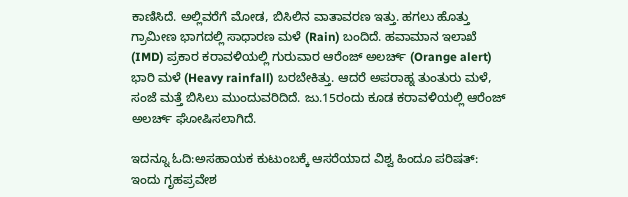ಕಾಣಿಸಿದೆ. ಅಲ್ಲಿವರೆಗೆ ಮೋಡ, ಬಿಸಿಲಿನ ವಾತಾವರಣ ಇತ್ತು. ಹಗಲು ಹೊತ್ತು ಗ್ರಾಮೀಣ ಭಾಗದಲ್ಲಿ ಸಾಧಾರಣ ಮಳೆ (Rain) ಬಂದಿದೆ. ಹವಾಮಾನ ಇಲಾಖೆ (IMD) ಪ್ರಕಾರ ಕರಾವಳಿಯಲ್ಲಿ ಗುರುವಾರ ಆರೆಂಜ್‌ ಅಲರ್ಚ್‌ (Orange alert) ಭಾರಿ ಮಳೆ (Heavy rainfall) ಬರಬೇಕಿತ್ತು. ಆದರೆ ಅಪರಾಹ್ನ ತುಂತುರು ಮಳೆ, ಸಂಜೆ ಮತ್ತೆ ಬಿಸಿಲು ಮುಂದುವರಿದಿದೆ. ಜು.15ರಂದು ಕೂಡ ಕರಾವಳಿಯಲ್ಲಿ ಆರೆಂಜ್‌ ಅಲರ್ಚ್‌ ಘೋಷಿಸಲಾಗಿದೆ.

ಇದನ್ನೂ ಓದಿ:ಅಸಹಾಯಕ ಕುಟುಂಬಕ್ಕೆ ಆಸರೆಯಾದ ವಿಶ್ವ ಹಿಂದೂ ಪರಿಷತ್‌: ಇಂದು ಗೃಹಪ್ರವೇಶ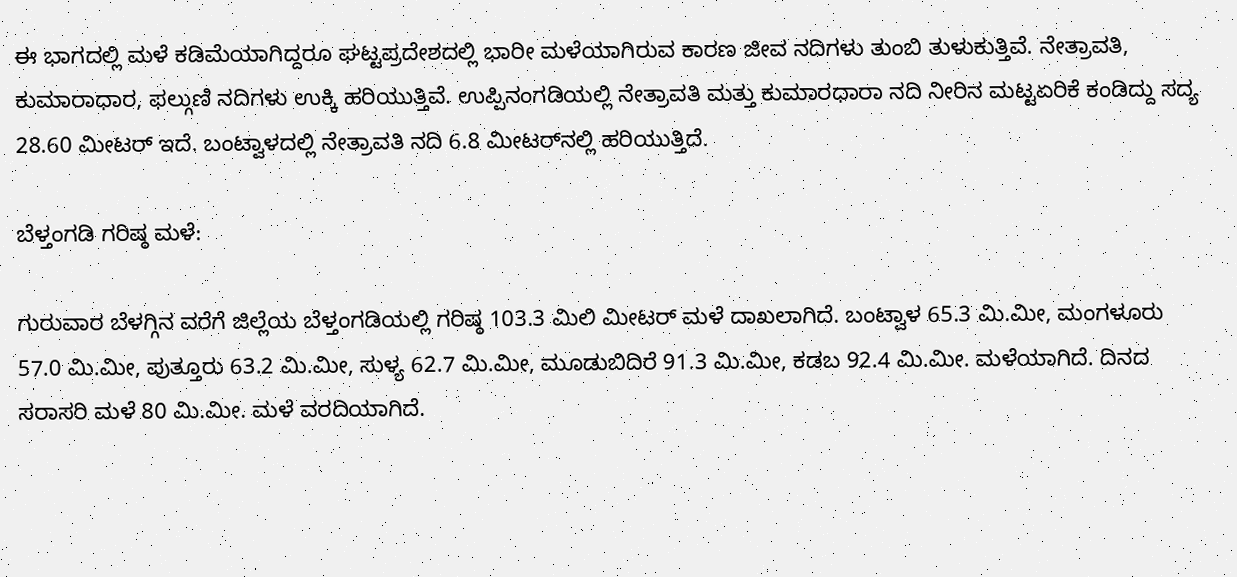ಈ ಭಾಗದಲ್ಲಿ ಮಳೆ ಕಡಿಮೆಯಾಗಿದ್ದರೂ ಘಟ್ಟಪ್ರದೇಶದಲ್ಲಿ ಭಾರೀ ಮಳೆಯಾಗಿರುವ ಕಾರಣ ಜೀವ ನದಿಗಳು ತುಂಬಿ ತುಳುಕುತ್ತಿವೆ. ನೇತ್ರಾವತಿ, ಕುಮಾರಾಧಾರ, ಫಲ್ಗುಣಿ ನದಿಗಳು ಉಕ್ಕಿ ಹರಿಯುತ್ತಿವೆ. ಉಪ್ಪಿನಂಗಡಿಯಲ್ಲಿ ನೇತ್ರಾವತಿ ಮತ್ತು ಕುಮಾರಧಾರಾ ನದಿ ನೀರಿನ ಮಟ್ಟಏರಿಕೆ ಕಂಡಿದ್ದು ಸದ್ಯ 28.60 ಮೀಟರ್‌ ಇದೆ. ಬಂಟ್ವಾಳದಲ್ಲಿ ನೇತ್ರಾವತಿ ನದಿ 6.8 ಮೀಟರ್‌ನಲ್ಲಿ ಹರಿಯುತ್ತಿದೆ.

ಬೆಳ್ತಂಗಡಿ ಗರಿಷ್ಠ ಮಳೆ:

ಗುರುವಾರ ಬೆಳಗ್ಗಿನ ವರೆಗೆ ಜಿಲ್ಲೆಯ ಬೆಳ್ತಂಗಡಿಯಲ್ಲಿ ಗರಿಷ್ಠ 103.3 ಮಿಲಿ ಮೀಟರ್‌ ಮಳೆ ದಾಖಲಾಗಿದೆ. ಬಂಟ್ವಾಳ 65.3 ಮಿ.ಮೀ, ಮಂಗಳೂರು 57.0 ಮಿ.ಮೀ, ಪುತ್ತೂರು 63.2 ಮಿ.ಮೀ, ಸುಳ್ಯ 62.7 ಮಿ.ಮೀ, ಮೂಡುಬಿದಿರೆ 91.3 ಮಿ.ಮೀ, ಕಡಬ 92.4 ಮಿ.ಮೀ. ಮಳೆಯಾಗಿದೆ. ದಿನದ ಸರಾಸರಿ ಮಳೆ 80 ಮಿ.ಮೀ. ಮಳೆ ವರದಿಯಾಗಿದೆ.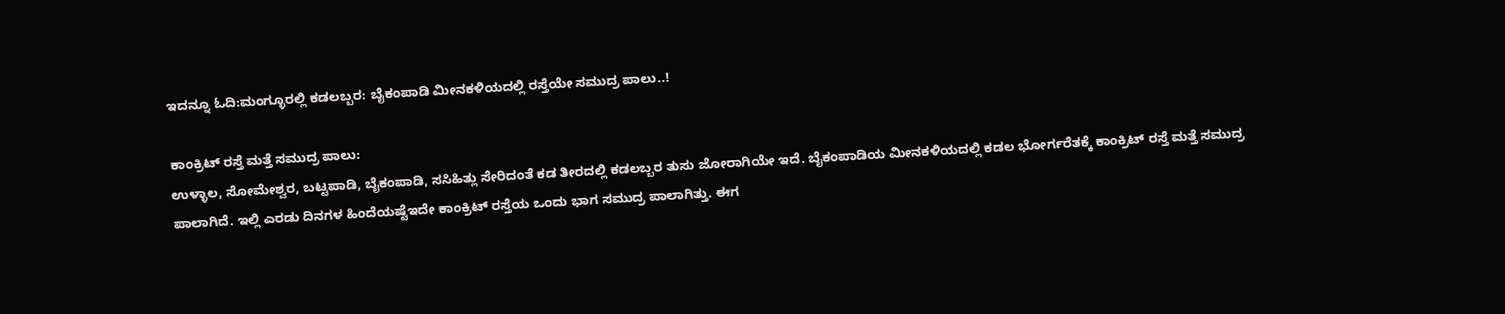ಇದನ್ನೂ ಓದಿ:ಮಂಗ್ಳೂರಲ್ಲಿ ಕಡಲಬ್ಬರ: ಬೈಕಂಪಾಡಿ ಮೀನಕಳಿಯದಲ್ಲಿ ರಸ್ತೆಯೇ ಸಮುದ್ರ ಪಾಲು..!

ಕಾಂಕ್ರಿಟ್‌ ರಸ್ತೆ ಮತ್ತೆ ಸಮುದ್ರ ಪಾಲು:
ಉಳ್ಳಾಲ, ಸೋಮೇಶ್ವರ, ಬಟ್ಟಪಾಡಿ, ಬೈಕಂಪಾಡಿ, ಸಸಿಹಿತ್ಲು ಸೇರಿದಂತೆ ಕಡ ತೀರದಲ್ಲಿ ಕಡಲಬ್ಬರ ತುಸು ಜೋರಾಗಿಯೇ ಇದೆ. ಬೈಕಂಪಾಡಿಯ ಮೀನಕಳಿಯದಲ್ಲಿ ಕಡಲ ಭೋರ್ಗರೆತಕ್ಕೆ ಕಾಂಕ್ರಿಟ್‌ ರಸ್ತೆ ಮತ್ತೆ ಸಮುದ್ರ ಪಾಲಾಗಿದೆ. ಇಲ್ಲಿ ಎರಡು ದಿನಗಳ ಹಿಂದೆಯಷ್ಟೆಇದೇ ಕಾಂಕ್ರಿಟ್‌ ರಸ್ತೆಯ ಒಂದು ಭಾಗ ಸಮುದ್ರ ಪಾಲಾಗಿತ್ತು. ಈಗ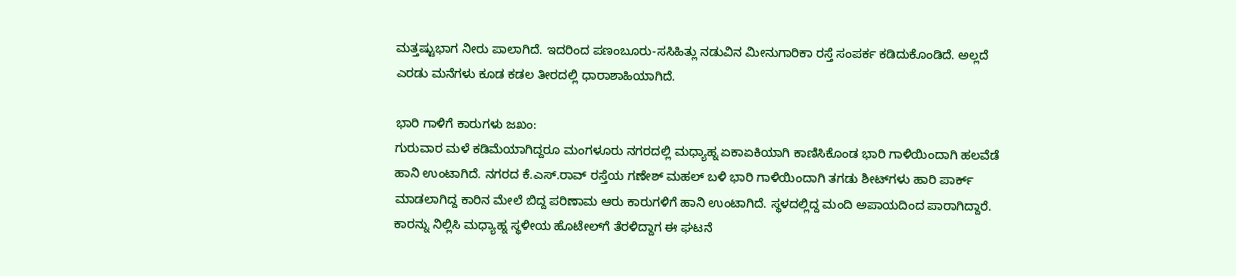ಮತ್ತಷ್ಟುಭಾಗ ನೀರು ಪಾಲಾಗಿದೆ. ಇದರಿಂದ ಪಣಂಬೂರು-ಸಸಿಹಿತ್ಲು ನಡುವಿನ ಮೀನುಗಾರಿಕಾ ರಸ್ತೆ ಸಂಪರ್ಕ ಕಡಿದುಕೊಂಡಿದೆ. ಅಲ್ಲದೆ ಎರಡು ಮನೆಗಳು ಕೂಡ ಕಡಲ ತೀರದಲ್ಲಿ ಧಾರಾಶಾಹಿಯಾಗಿದೆ.

ಭಾರಿ ಗಾಳಿಗೆ ಕಾರುಗಳು ಜಖಂ:
ಗುರುವಾರ ಮಳೆ ಕಡಿಮೆಯಾಗಿದ್ದರೂ ಮಂಗಳೂರು ನಗರದಲ್ಲಿ ಮಧ್ಯಾಹ್ನ ಏಕಾಏಕಿಯಾಗಿ ಕಾಣಿಸಿಕೊಂಡ ಭಾರಿ ಗಾಳಿಯಿಂದಾಗಿ ಹಲವೆಡೆ ಹಾನಿ ಉಂಟಾಗಿದೆ. ನಗರದ ಕೆ.ಎಸ್‌.ರಾವ್‌ ರಸ್ತೆಯ ಗಣೇಶ್‌ ಮಹಲ್‌ ಬಳಿ ಭಾರಿ ಗಾಳಿಯಿಂದಾಗಿ ತಗಡು ಶೀಟ್‌ಗಳು ಹಾರಿ ಪಾರ್ಕ್ ಮಾಡಲಾಗಿದ್ದ ಕಾರಿನ ಮೇಲೆ ಬಿದ್ದ ಪರಿಣಾಮ ಆರು ಕಾರುಗಳಿಗೆ ಹಾನಿ ಉಂಟಾಗಿದೆ. ಸ್ಥಳದಲ್ಲಿದ್ದ ಮಂದಿ ಅಪಾಯದಿಂದ ಪಾರಾಗಿದ್ದಾರೆ. ಕಾರನ್ನು ನಿಲ್ಲಿಸಿ ಮಧ್ಯಾಹ್ನ ಸ್ಥಳೀಯ ಹೊಟೇಲ್‌ಗೆ ತೆರಳಿದ್ದಾಗ ಈ ಘಟನೆ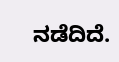ನಡೆದಿದೆ.